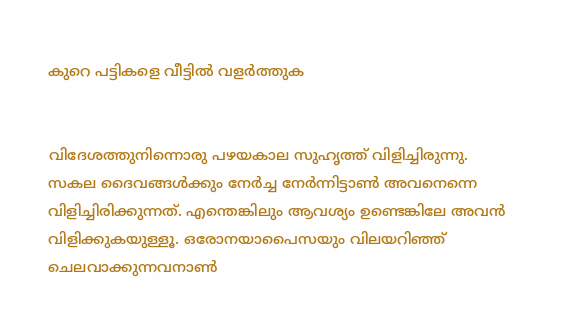കുറെ പട്ടികളെ വീട്ടിൽ‍ വളർ‍ത്തുക


വിദേശത്തുനിന്നൊരു പഴയകാല സുഹൃത്ത് വിളിച്ചിരുന്നു. സകല ദൈവങ്ങൾ‍ക്കും നേർ‍ച്ച നേർ‍ന്നിട്ടാണ്‍ അവനെന്നെ വിളിച്ചിരിക്കുന്നത്. എന്തെങ്കിലും ആവശ്യം ഉണ്ടെങ്കിലേ അവൻ വിളിക്കുകയുള്ളൂ. ഒരോനയാപൈസയും വിലയറിഞ്ഞ് ചെലവാക്കുന്നവനാണ്‍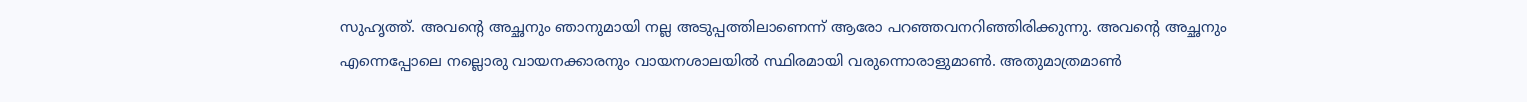സുഹൃത്ത്. അവന്റെ അച്ഛനും ഞാനുമായി നല്ല അടുപ്പത്തിലാണെന്ന് ആരോ പറഞ്ഞവനറിഞ്ഞിരിക്കുന്നു. അവന്റെ അച്ഛ‌നും എന്നെപ്പോലെ നല്ലൊരു വായനക്കാരനും വായനശാലയിൽ‍ സ്ഥിരമായി വരുന്നൊരാളുമാണ്‍. അതുമാത്രമാണ്‍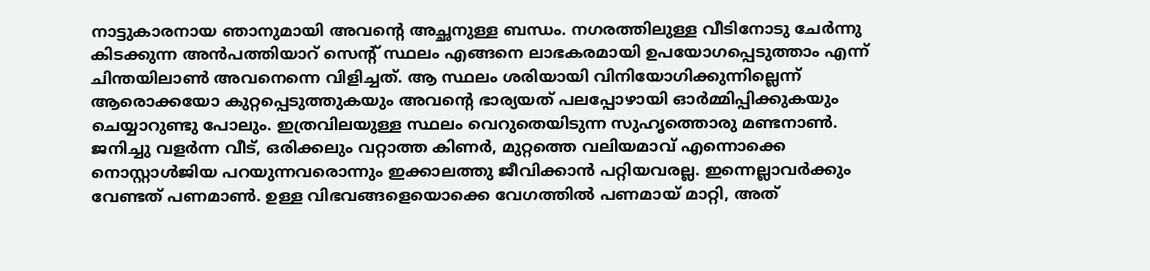നാട്ടുകാരനായ ഞാനുമായി അവന്റെ അച്ഛനുള്ള ബന്ധം. നഗരത്തിലുള്ള വീടിനോടു ചേർ‍ന്നു കിടക്കുന്ന അന്‍പത്തിയാറ് സെന്റ് സ്ഥലം എങ്ങനെ ലാഭകരമായി ഉപയോഗപ്പെടുത്താം എന്ന് ചിന്തയിലാണ്‍ അവനെന്നെ വിളിച്ചത്. ആ സ്ഥലം ശരിയായി വിനിയോഗിക്കുന്നില്ലെന്ന് ആരൊക്കയോ കുറ്റപ്പെടുത്തുകയും അവന്റെ ഭാര്യയത് പലപ്പോഴായി ഓർ‍മ്മിപ്പിക്കുകയും ചെയ്യാറുണ്ടു പോലും. ഇത്രവിലയുള്ള സ്ഥലം വെറുതെയിടുന്ന സുഹൃത്തൊരു മണ്ടനാണ്‍. ജനിച്ചു വളർ‍ന്ന വീട്, ഒരിക്കലും വറ്റാത്ത കിണർ‍, മുറ്റത്തെ വലിയമാവ് എന്നൊക്കെ നൊസ്റ്റാൾ‍ജിയ പറയുന്നവരൊന്നും ഇക്കാലത്തു ജീവിക്കാൻ പറ്റിയവരല്ല. ഇന്നെല്ലാവർ‍ക്കും വേണ്ടത് പണമാണ്‍. ഉള്ള വിഭവങ്ങളെയൊക്കെ വേഗത്തിൽ‍ പണമായ് മാറ്റി, അത്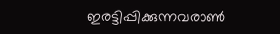ഇരട്ടിപ്പിക്കുന്നവരാണ്‍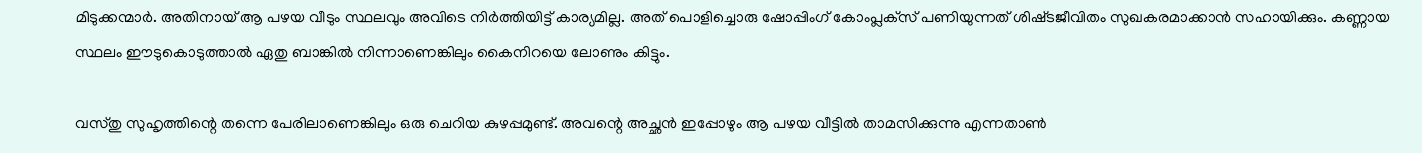മിടുക്കന്മാർ‍. അതിനായ്‌ ആ പഴയ വീടും സ്ഥലവും അവിടെ നിർ‍ത്തിയിട്ട് കാര്യമില്ല. അത് പൊളിച്ചൊരു ഷോപ്പിംഗ് കോംപ്ലക്‌സ് പണിയുന്നത് ശിഷ്‌ടജീവിതം സുഖകരമാക്കാൻ സഹായിക്കും. കണ്ണായ സ്ഥലം ഈടുകൊടുത്താൽ‍ ഏതു ബാങ്കിൽ‍ നിന്നാണെങ്കിലും കൈനിറയെ ലോണും കിട്ടും.

വസ്തു സുഹൃത്തിന്റെ തന്നെ പേരിലാണെങ്കിലും ഒരു ചെറിയ കുഴപ്പമുണ്ട്. അവന്റെ അച്ഛൻ ഇപ്പോഴും ആ പഴയ വീട്ടിൽ‍ താമസിക്കുന്നു എന്നതാണ്‍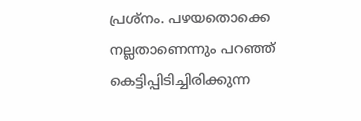പ്രശ്‌നം. പഴയതൊക്കെ നല്ലതാണെന്നും പറഞ്ഞ് കെട്ടിപ്പിടിച്ചിരിക്കുന്ന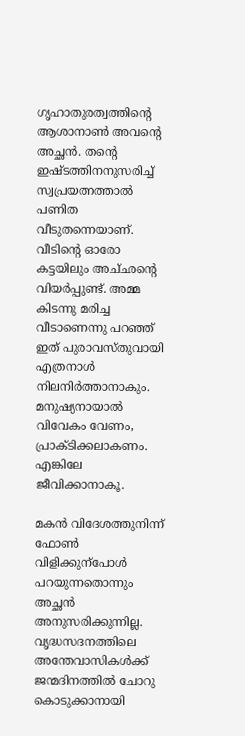ഗൃഹാതുരത്വത്തിന്റെ ആശാനാണ്‍ അവന്റെ അച്ഛൻ. തന്റെ ഇഷ്‌ടത്തിനനുസരിച്ച് സ്വപ്രയത്നത്താൽ പണിത വീടുതന്നെയാണ്. വീടിന്റെ ഓരോ കട്ടയിലും അച്‌ഛന്റെ വിയർ‍പ്പുണ്ട്. അമ്മ കിടന്നു മരിച്ച വീടാണെന്നു പറഞ്ഞ് ഇത് പുരാവസ്തുവായി എത്രനാൾ‍ നിലനിർ‍ത്താനാകും. മനുഷ്യനായാൽ‍ വിവേകം വേണം, പ്രാക്‌ടിക്കലാകണം. എങ്കിലേ ജീവിക്കാനാകൂ.

മകൻ വിദേശത്തുനിന്ന് ഫോൺ വിളിക്കുന്പോൾ‍ പറയുന്നതൊന്നും അച്ഛൻ അനുസരിക്കുന്നില്ല. വൃദ്ധസദനത്തിലെ അന്തേവാസികൾ‍ക്ക് ജന്മദിനത്തിൽ‍ ചോറു കൊടുക്കാനായി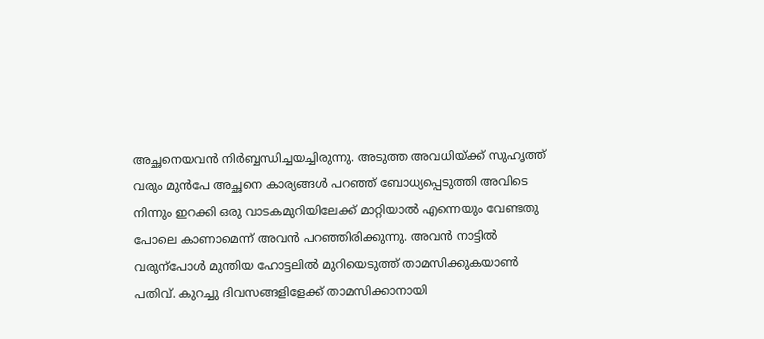അച്ഛനെയവൻ നിർ‍ബ്ബന്ധിച്ചയച്ചിരുന്നു. അടുത്ത അവധിയ്‌ക്ക് സുഹൃത്ത് വരും മുന്‍പേ അച്ഛനെ കാര്യങ്ങൾ‍ പറഞ്ഞ് ബോധ്യപ്പെടുത്തി അവിടെ നിന്നും ഇറക്കി ഒരു വാടകമുറിയിലേക്ക് മാറ്റിയാൽ‍ എന്നെയും വേണ്ടതു പോലെ കാണാമെന്ന് അവൻ പറഞ്ഞിരിക്കുന്നു. അവൻ നാട്ടിൽ‍ വരുന്പോൾ‍ മുന്തിയ ഹോട്ടലിൽ‍ മുറിയെടുത്ത് താമസിക്കുകയാണ്‍ പതിവ്. കുറച്ചു ദിവസങ്ങളിളേക്ക് താമസിക്കാനായി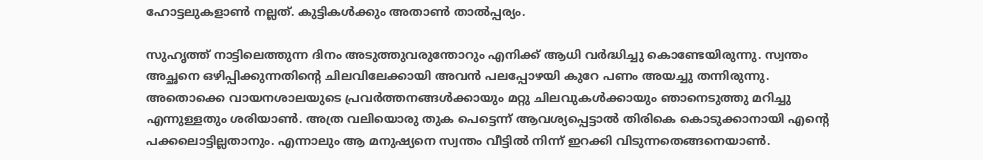ഹോട്ടലുകളാണ്‍ നല്ലത്. കുട്ടികൾ‍ക്കും അതാണ്‍ താൽപ്പര്യം.

സുഹൃത്ത് നാട്ടിലെത്തുന്ന ദിനം അടുത്തുവരുന്തോറും എനിക്ക് ആധി വർ‍ദ്ധിച്ചു കൊണ്ടേയിരുന്നു. സ്വന്തം അച്ഛ‌നെ ഒഴിപ്പിക്കുന്നതിന്റെ ചിലവിലേക്കായി അവൻ പലപ്പോഴയി കുറേ പണം അയച്ചു തന്നിരുന്നു. അതൊക്കെ വായനശാലയുടെ പ്രവർ‍ത്തനങ്ങൾ‍ക്കായും മറ്റു ചിലവുകൾ‍ക്കായും ഞാനെടുത്തു മറിച്ചു എന്നുള്ളതും ശരിയാണ്‍. അത്ര വലിയൊരു തുക പെട്ടെന്ന് ആവശ്യപ്പെട്ടാൽ‍ തിരികെ കൊടുക്കാനായി എന്റെ പക്കലൊട്ടില്ലതാനും. എന്നാലും ആ മനുഷ്യനെ സ്വന്തം വീട്ടിൽ‍ നിന്ന് ഇറക്കി വിടുന്നതെങ്ങനെയാണ്‍.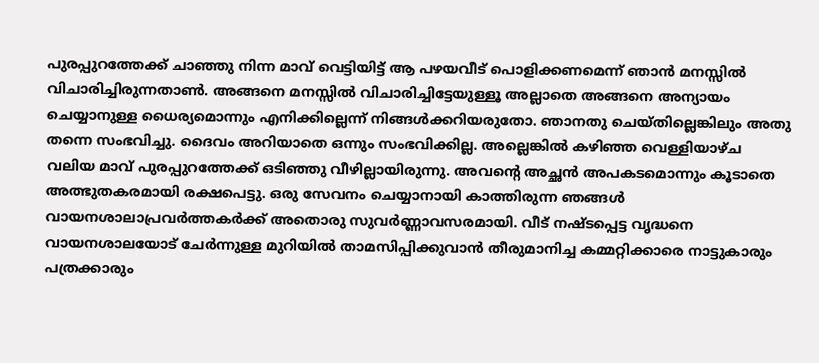പുരപ്പുറത്തേക്ക് ചാഞ്ഞു നിന്ന മാവ് വെട്ടിയിട്ട് ആ പഴയവീട് പൊളിക്കണമെന്ന് ഞാന്‍ മനസ്സിൽ‍ വിചാരിച്ചിരുന്നതാണ്‍. അങ്ങനെ മനസ്സിൽ‍ വിചാരിച്ചിട്ടേയുള്ളൂ അല്ലാതെ അങ്ങനെ അന്യായം ചെയ്യാനുള്ള ധൈര്യമൊന്നും എനിക്കില്ലെന്ന് നിങ്ങൾ‍ക്കറിയരുതോ. ഞാനതു ചെയ്‌തില്ലെങ്കിലും അതു തന്നെ സംഭവിച്ചു. ദൈവം അറിയാതെ ഒന്നും സംഭവിക്കില്ല. അല്ലെങ്കിൽ‍ കഴിഞ്ഞ വെള്ളിയാഴ്‌ച വലിയ മാവ് പുരപ്പുറത്തേക്ക് ഒടിഞ്ഞു വീഴില്ലായിരുന്നു. അവന്റെ അച്ഛൻ അപകടമൊന്നും കൂടാതെ അത്ഭുതകരമായി രക്ഷപെട്ടു. ഒരു സേവനം ചെയ്യാനായി കാത്തിരുന്ന ഞങ്ങൾ‍ വായനശാലാപ്രവർ‍ത്തകർ‍ക്ക് അതൊരു സുവർ‍ണ്ണാവസരമായി. വീട് നഷ്‌ടപ്പെട്ട വൃദ്ധനെ വായനശാലയോട് ചേർ‍ന്നുള്ള മുറിയിൽ‍ താമസിപ്പിക്കുവാൻ തീരുമാനിച്ച കമ്മറ്റിക്കാരെ നാട്ടുകാരും പത്രക്കാരും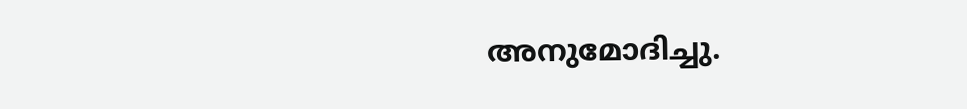അനുമോദിച്ചു.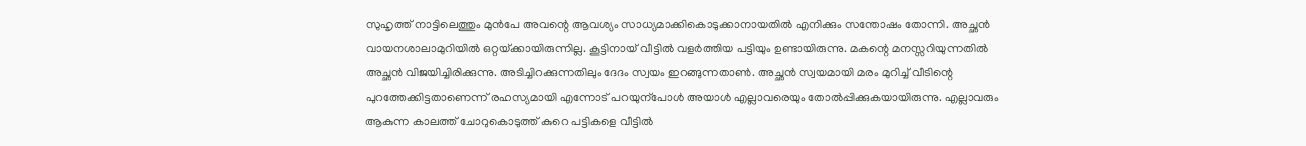സുഹൃത്ത് നാട്ടിലെത്തും മുന്‍പേ അവന്റെ ആവശ്യം സാധ്യമാക്കികൊടുക്കാനായതിൽ‍ എനിക്കും സന്തോഷം തോന്നി. അച്ഛൻ വായനശാലാമുറിയിൽ‍ ഒറ്റയ്‌ക്കായിരുന്നില്ല. കൂട്ടിനായ് വീട്ടിൽ‍ വളർ‍ത്തിയ പട്ടിയും ഉണ്ടായിരുന്നു. മകന്റെ മനസ്സറിയുന്നതിൽ‍ അച്ഛൻ വിജയിച്ചിരിക്കുന്നു. അടിച്ചിറക്കുന്നതിലും ദേദം സ്വയം ഇറങ്ങുന്നതാണ്‍. അച്ഛൻ സ്വയമായി മരം മുറിച്ച് വീടിന്റെ പുറത്തേക്കിട്ടതാണെന്ന് രഹസ്യമായി എന്നോട് പറയുന്പോൾ‍ അയാൾ‍ എല്ലാവരെയും തോൽ‍പ്പിക്കുകയായിരുന്നു. എല്ലാവരും ആകുന്ന കാലത്ത് ചോറുകൊടുത്ത് കുറെ പട്ടികളെ വീട്ടിൽ‍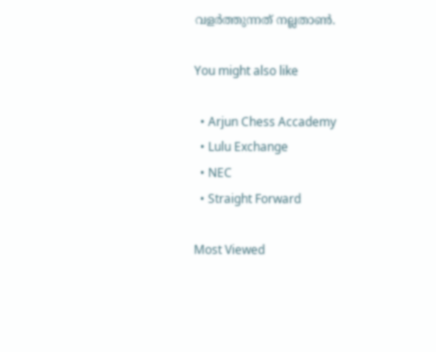വളർ‍ത്തുന്നത് നല്ലതാണ്‍.

You might also like

  • Arjun Chess Accademy
  • Lulu Exchange
  • NEC
  • Straight Forward

Most Viewed